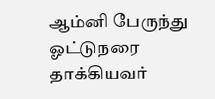ஆம்னி பேருந்து ஓட்டுநரை தாக்கியவர்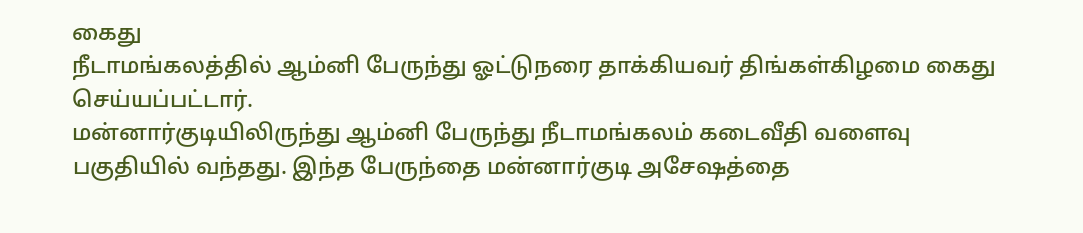கைது
நீடாமங்கலத்தில் ஆம்னி பேருந்து ஓட்டுநரை தாக்கியவர் திங்கள்கிழமை கைது செய்யப்பட்டார்.
மன்னார்குடியிலிருந்து ஆம்னி பேருந்து நீடாமங்கலம் கடைவீதி வளைவு பகுதியில் வந்தது. இந்த பேருந்தை மன்னார்குடி அசேஷத்தை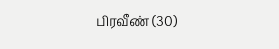பிரவீண் (30)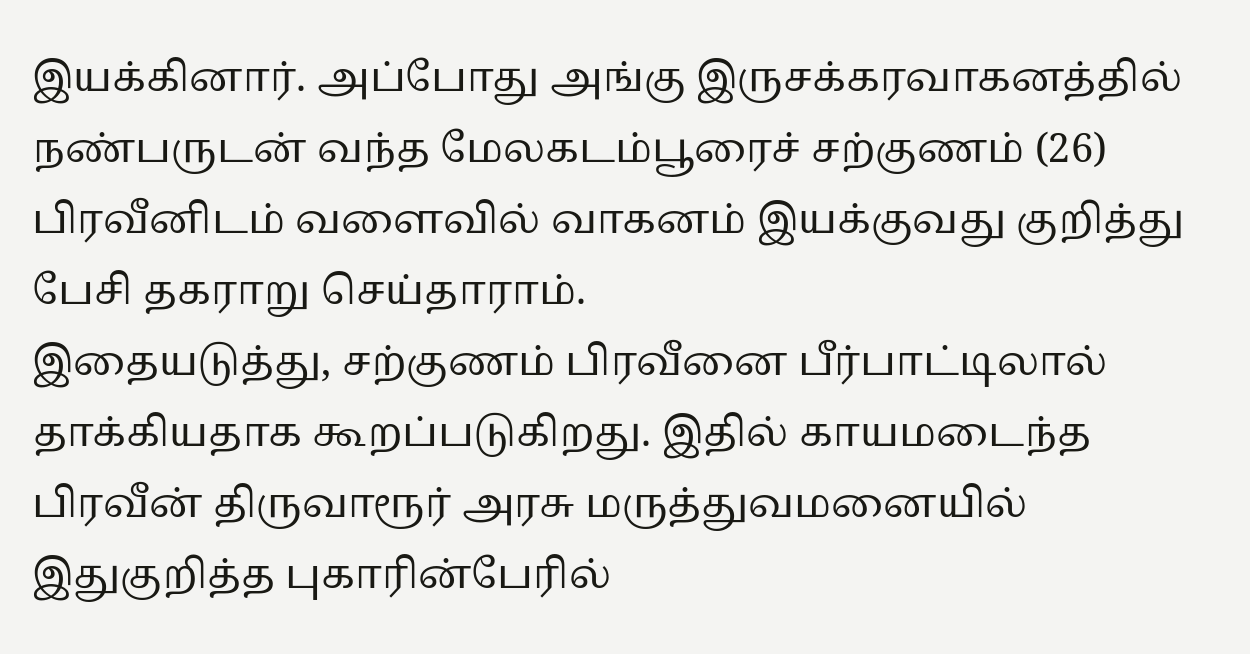இயக்கினார். அப்போது அங்கு இருசக்கரவாகனத்தில் நண்பருடன் வந்த மேலகடம்பூரைச் சற்குணம் (26) பிரவீனிடம் வளைவில் வாகனம் இயக்குவது குறித்து பேசி தகராறு செய்தாராம்.
இதையடுத்து, சற்குணம் பிரவீனை பீர்பாட்டிலால் தாக்கியதாக கூறப்படுகிறது. இதில் காயமடைந்த பிரவீன் திருவாரூர் அரசு மருத்துவமனையில் இதுகுறித்த புகாரின்பேரில்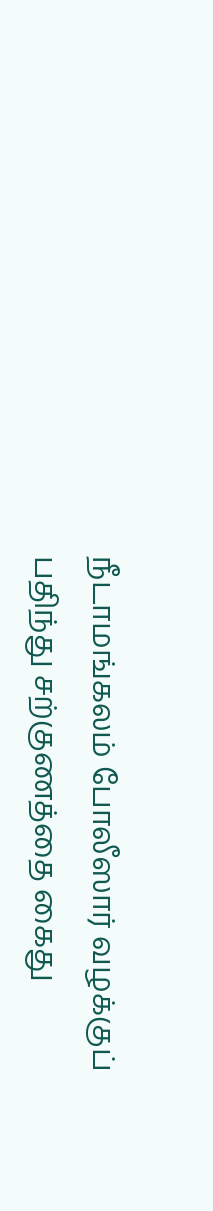நீடாமங்கலம் போலீஸார் வழக்குப் பதிந்து சற்குணத்தை கைது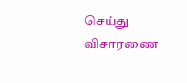செய்து விசாரணை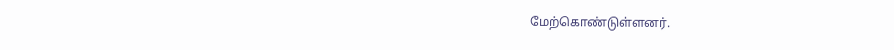மேற்கொண்டுள்ளனர்.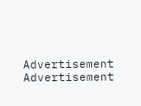Advertisement
Advertisement